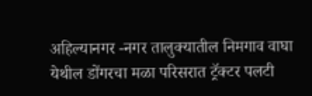अहिल्यानगर -नगर तालुक्यातील निमगाव वाघा येथील डोंगरचा मळा परिसरात ट्रॅक्टर पलटी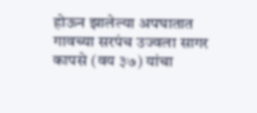होऊन झालेल्या अपघातात गावच्या सरपंच उज्वला सागर कापसे (वय ३७) यांचा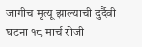जागीच मृत्यू झाल्याची दुर्दैवी घटना १८ मार्च रोजी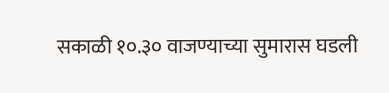सकाळी १०.३० वाजण्याच्या सुमारास घडली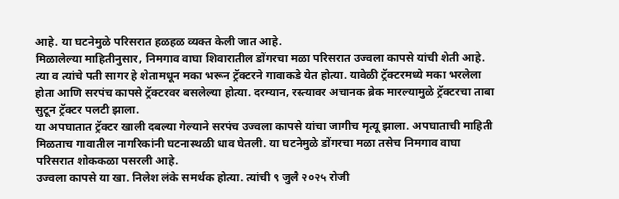आहे. या घटनेमुळे परिसरात हळहळ व्यक्त केली जात आहे.
मिळालेल्या माहितीनुसार, निमगाव वाघा शिवारातील डोंगरचा मळा परिसरात उज्वला कापसे यांची शेती आहे. त्या व त्यांचे पती सागर हे शेतामधून मका भरून ट्रॅक्टरने गावाकडे येत होत्या. यावेळी ट्रॅक्टरमध्ये मका भरलेला होता आणि सरपंच कापसे ट्रॅक्टरवर बसलेल्या होत्या. दरम्यान, रस्त्यावर अचानक ब्रेक मारल्यामुळे ट्रॅक्टरचा ताबा सुटून ट्रॅक्टर पलटी झाला.
या अपघातात ट्रॅक्टर खाली दबल्या गेल्याने सरपंच उज्वला कापसे यांचा जागीच मृत्यू झाला. अपघाताची माहिती मिळताच गावातील नागरिकांनी घटनास्थळी धाव घेतली. या घटनेमुळे डोंगरचा मळा तसेच निमगाव वाघा परिसरात शोककळा पसरली आहे.
उज्वला कापसे या खा. निलेश लंके समर्थक होत्या. त्यांची ९ जुलै २०२५ रोजी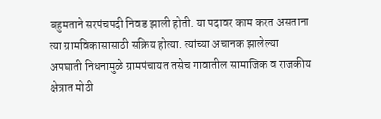बहुमताने सरपंचपदी निवड झाली होती. या पदावर काम करत असताना त्या ग्रामविकासासाठी सक्रिय होत्या. त्यांच्या अचानक झालेल्या अपघाती निधनामुळे ग्रामपंचायत तसेच गावातील सामाजिक व राजकीय क्षेत्रात मोठी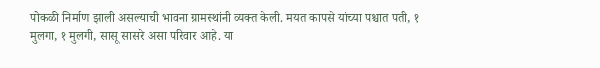पोकळी निर्माण झाली असल्याची भावना ग्रामस्थांनी व्यक्त केली. मयत कापसे यांच्या पश्चात पती, १ मुलगा, १ मुलगी, सासू सासरे असा परिवार आहे. या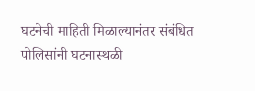घटनेची माहिती मिळाल्यानंतर संबंधित पोलिसांनी घटनास्थळी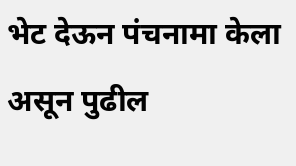भेट देऊन पंचनामा केला असून पुढील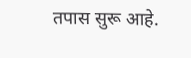तपास सुरू आहे.